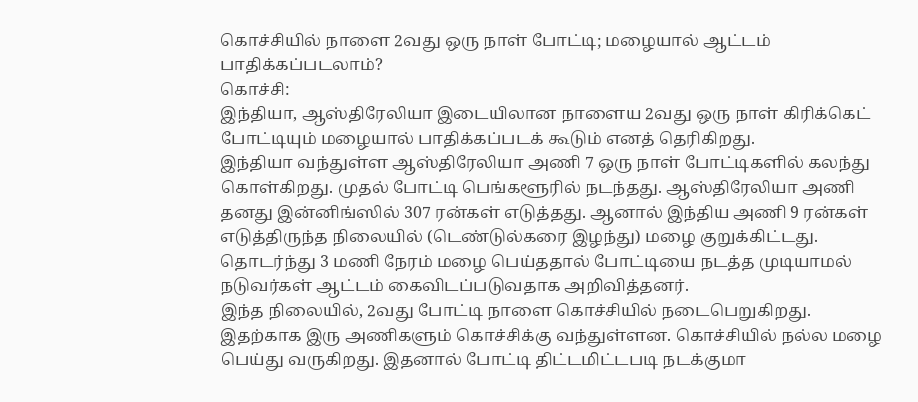கொச்சியில் நாளை 2வது ஒரு நாள் போட்டி; மழையால் ஆட்டம் பாதிக்கப்படலாம்?
கொச்சி:
இந்தியா, ஆஸ்திரேலியா இடையிலான நாளைய 2வது ஒரு நாள் கிரிக்கெட் போட்டியும் மழையால் பாதிக்கப்படக் கூடும் எனத் தெரிகிறது.
இந்தியா வந்துள்ள ஆஸ்திரேலியா அணி 7 ஒரு நாள் போட்டிகளில் கலந்து கொள்கிறது. முதல் போட்டி பெங்களூரில் நடந்தது. ஆஸ்திரேலியா அணி தனது இன்னிங்ஸில் 307 ரன்கள் எடுத்தது. ஆனால் இந்திய அணி 9 ரன்கள் எடுத்திருந்த நிலையில் (டெண்டுல்கரை இழந்து) மழை குறுக்கிட்டது.
தொடர்ந்து 3 மணி நேரம் மழை பெய்ததால் போட்டியை நடத்த முடியாமல் நடுவர்கள் ஆட்டம் கைவிடப்படுவதாக அறிவித்தனர்.
இந்த நிலையில், 2வது போட்டி நாளை கொச்சியில் நடைபெறுகிறது. இதற்காக இரு அணிகளும் கொச்சிக்கு வந்துள்ளன. கொச்சியில் நல்ல மழை பெய்து வருகிறது. இதனால் போட்டி திட்டமிட்டபடி நடக்குமா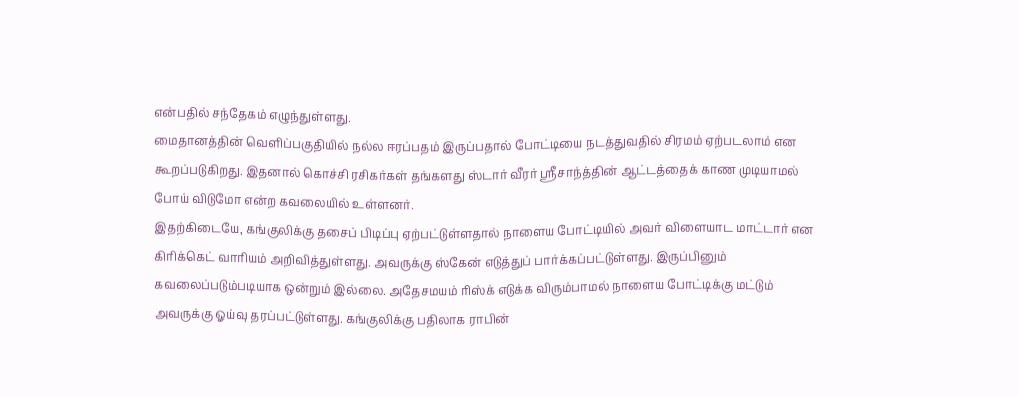என்பதில் சந்தேகம் எழுந்துள்ளது.
மைதானத்தின் வெளிப்பகுதியில் நல்ல ஈரப்பதம் இருப்பதால் போட்டியை நடத்துவதில் சிரமம் ஏற்படலாம் என கூறப்படுகிறது. இதனால் கொச்சி ரசிகர்கள் தங்களது ஸ்டார் வீரர் ஸ்ரீசாந்த்தின் ஆட்டத்தைக் காண முடியாமல் போய் விடுமோ என்ற கவலையில் உள்ளனர்.
இதற்கிடையே, கங்குலிக்கு தசைப் பிடிப்பு ஏற்பட்டுள்ளதால் நாளைய போட்டியில் அவர் விளையாட மாட்டார் என கிரிக்கெட் வாரியம் அறிவித்துள்ளது. அவருக்கு ஸ்கேன் எடுத்துப் பார்க்கப்பட்டுள்ளது. இருப்பினும் கவலைப்படும்படியாக ஒன்றும் இல்லை. அதேசமயம் ரிஸ்க் எடுக்க விரும்பாமல் நாளைய போட்டிக்கு மட்டும் அவருக்கு ஓய்வு தரப்பட்டுள்ளது. கங்குலிக்கு பதிலாக ராபின்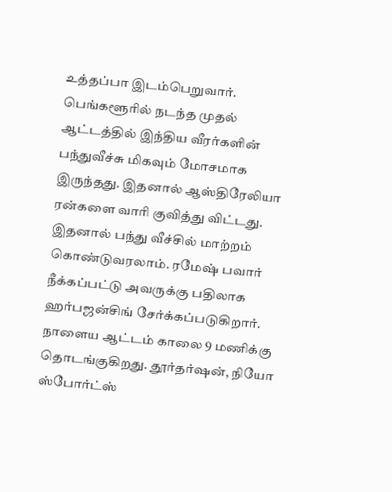உத்தப்பா இடம்பெறுவார்.
பெங்களூரில் நடந்த முதல் ஆட்டத்தில் இந்திய வீரர்களின் பந்துவீச்சு மிகவும் மோசமாக இருந்தது. இதனால் ஆஸ்திரேலியா ரன்களை வாரி குவித்து விட்டது. இதனால் பந்து வீச்சில் மாற்றம் கொண்டுவரலாம். ரமேஷ் பவார் நீக்கப்பட்டு அவருக்கு பதிலாக ஹர்பஜன்சிங் சேர்க்கப்படுகிறார்.
நாளைய ஆட்டம் காலை 9 மணிக்கு தொடங்குகிறது. தூர்தர்ஷன், நியோ ஸ்போர்ட்ஸ்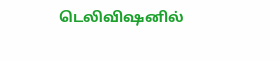டெலிவிஷனில்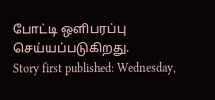போட்டி ஒளிபரப்பு செய்யப்படுகிறது.
Story first published: Wednesday,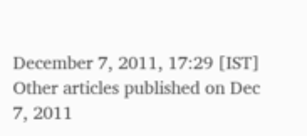December 7, 2011, 17:29 [IST]
Other articles published on Dec 7, 2011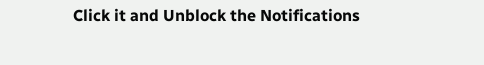Click it and Unblock the Notifications